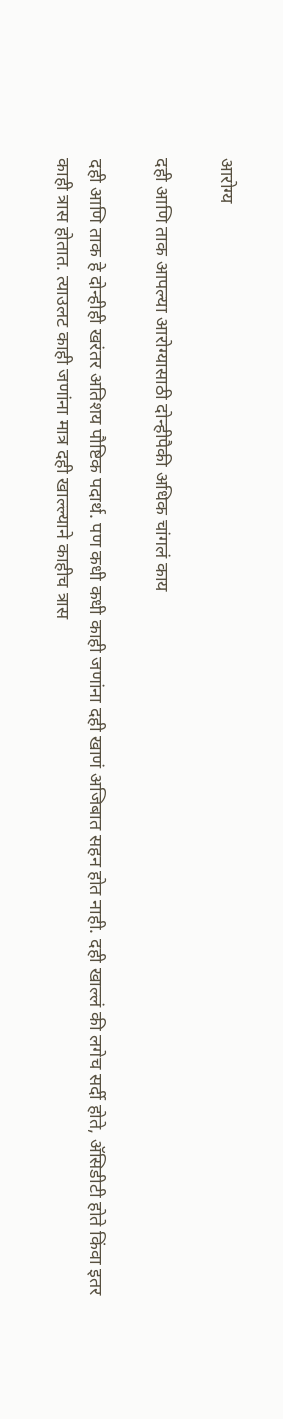आरोग्य

दही आणि ताक आपल्या आरोग्यासाठी दोन्हीपैकी अधिक चांगलं काय

दही आणि ताक हे दोन्हीही खरंतर अतिशय पौष्टिक पदार्थ. पण कधी कधी काही जणांना दही खाणं अजिबात सहन होत नाही. दही खाल्लं की लगेच सर्दी होते, ॲसिडीटी होते किंवा इतर काही त्रास होतात. त्याउलट काही जणांना मात्र दही खाल्ल्याने काहीच त्रास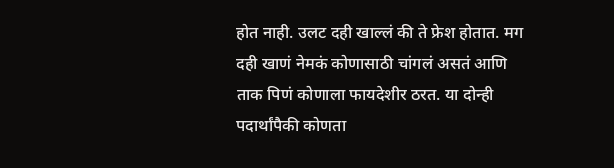होत नाही. उलट दही खाल्लं की ते फ्रेश होतात. मग दही खाणं नेमकं कोणासाठी चांगलं असतं आणि ताक पिणं कोणाला फायदेशीर ठरत. या दोन्ही पदार्थांपैकी कोणता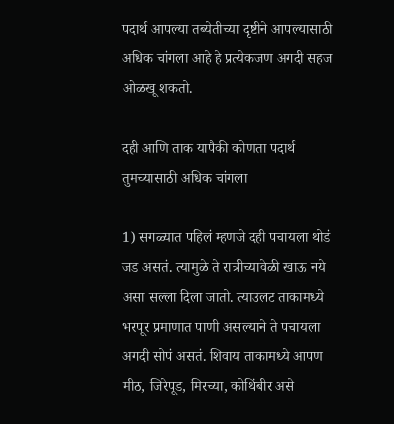पदार्थ आपल्या तब्येतीच्या दृष्टीने आपल्यासाठी अधिक चांगला आहे हे प्रत्येकजण अगदी सहज ओळखू शकतो.

दही आणि ताक यापैकी कोणता पदार्थ तुमच्यासाठी अधिक चांगला

1) सगळ्यात पहिलं म्हणजे दही पचायला थोडं जड असतं. त्यामुळे ते रात्रीच्यावेळी खाऊ नये असा सल्ला दिला जातो. त्याउलट ताकामध्ये भरपूर प्रमाणात पाणी असल्याने ते पचायला अगदी सोपं असतं. शिवाय ताकामध्ये आपण मीठ, जिरेपूड, मिरच्या, कोथिंबीर असे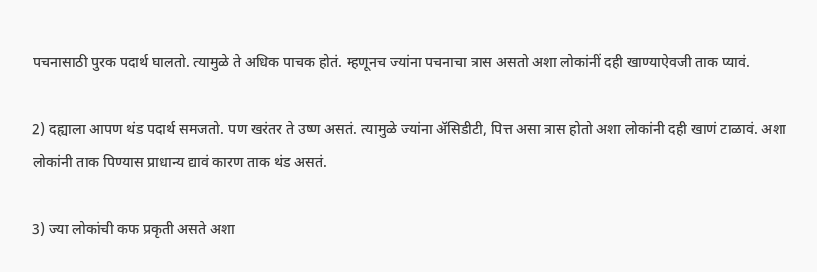पचनासाठी पुरक पदार्थ घालतो. त्यामुळे ते अधिक पाचक होतं. म्हणूनच ज्यांना पचनाचा त्रास असतो अशा लोकांनीं दही खाण्याऐवजी ताक प्यावं.

2) दह्याला आपण थंड पदार्थ समजतो. पण खरंतर ते उष्ण असतं. त्यामुळे ज्यांना ॲसिडीटी, पित्त असा त्रास होतो अशा लोकांनी दही खाणं टाळावं. अशा लोकांनी ताक पिण्यास प्राधान्य द्यावं कारण ताक थंड असतं.

3) ज्या लोकांची कफ प्रकृती असते अशा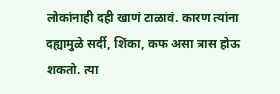लोकांनाही दही खाणं टाळावं. कारण त्यांना दह्यामुळे सर्दी, शिंका, कफ असा त्रास होऊ शकतो. त्या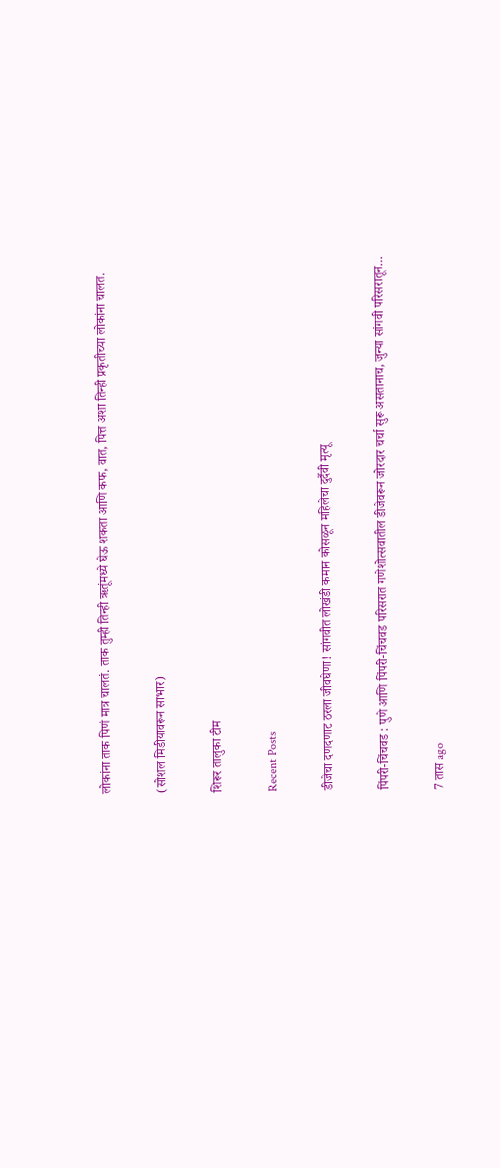लोकांना ताक पिणं मात्र चालतं. ताक तुम्ही तिन्ही ऋतूंमध्ये घेऊ शकता आणि कफ, वात, पित्त अशा तिन्ही प्रकृतीच्या लोकांना चालत.

(सोशल मिडीयावरून साभार)

शिरूर तालुका टीम

Recent Posts

डीजेचा दणदणाट ठरला जीवघेणा! सांगवीत लोखंडी कमान कोसळून महिलेचा दुर्दैवी मृत्यू

पिंपरी-चिंचवड : पुणे आणि पिंपरी-चिंचवड परिसरात गणेशोत्सवातील डीजेवरून जोरदार चर्चा सुरू असतानाच, जुन्या सांगवी परिसरातून…

7 तास ago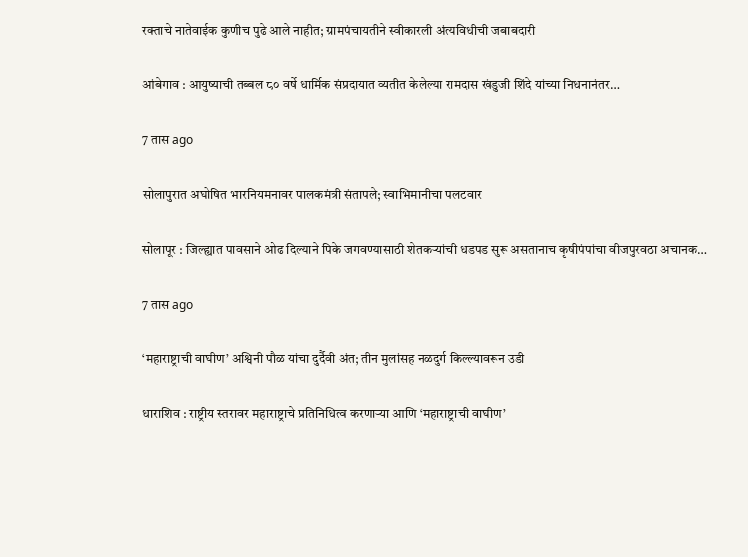रक्ताचे नातेवाईक कुणीच पुढे आले नाहीत; ग्रामपंचायतीने स्वीकारली अंत्यविधीची जबाबदारी

आंबेगाव : आयुष्याची तब्बल ८० वर्षे धार्मिक संप्रदायात व्यतीत केलेल्या रामदास खंडुजी शिंदे यांच्या निधनानंतर…

7 तास ago

सोलापुरात अघोषित भारनियमनावर पालकमंत्री संतापले; स्वाभिमानीचा पलटवार

सोलापूर : जिल्ह्यात पावसाने ओढ दिल्याने पिके जगवण्यासाठी शेतकऱ्यांची धडपड सुरू असतानाच कृषीपंपांचा वीजपुरवठा अचानक…

7 तास ago

‘महाराष्ट्राची वाघीण’ अश्विनी पौळ यांचा दुर्दैवी अंत; तीन मुलांसह नळदुर्ग किल्ल्यावरून उडी

धाराशिव : राष्ट्रीय स्तरावर महाराष्ट्राचे प्रतिनिधित्व करणाऱ्या आणि ‘महाराष्ट्राची वाघीण’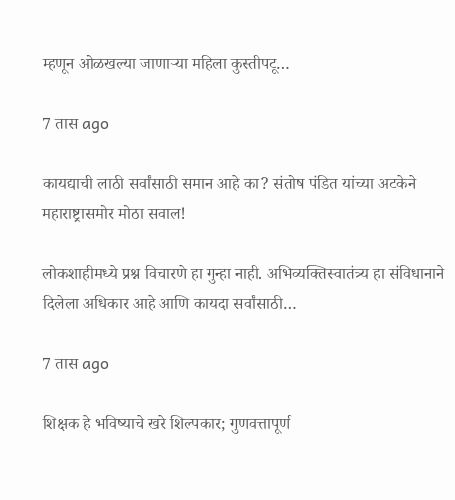म्हणून ओळखल्या जाणाऱ्या महिला कुस्तीपटू…

7 तास ago

कायद्याची लाठी सर्वांसाठी समान आहे का? संतोष पंडित यांच्या अटकेने महाराष्ट्रासमोर मोठा सवाल!

लोकशाहीमध्ये प्रश्न विचारणे हा गुन्हा नाही. अभिव्यक्तिस्वातंत्र्य हा संविधानाने दिलेला अधिकार आहे आणि कायदा सर्वांसाठी…

7 तास ago

शिक्षक हे भविष्याचे खरे शिल्पकार; गुणवत्तापूर्ण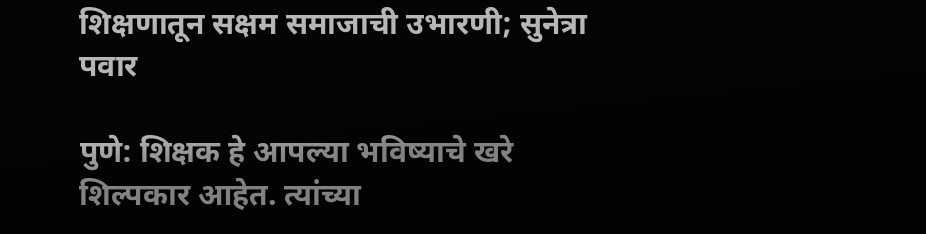शिक्षणातून सक्षम समाजाची उभारणी; सुनेत्रा पवार

पुणे: शिक्षक हे आपल्या भविष्याचे खरे शिल्पकार आहेत. त्यांच्या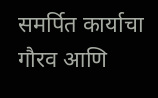समर्पित कार्याचा गौरव आणि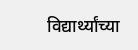विद्यार्थ्यांच्या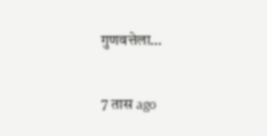गुणवत्तेला…

7 तास ago